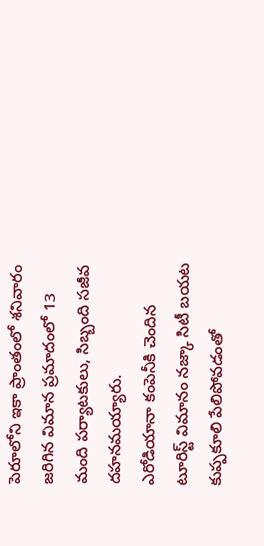పెరూలోని ఇకా ప్రాంతంలో శనివారం జరిగిన విమాన ప్రమాదంలో 13 మంది పర్యాటకులు, సిబ్బంది సజీవ దహనమయ్యారు.
ఎరోడియానా కంపెనీకి చెందిన టూరిస్ట్ విమానం నజ్కా సిటీ బయట కుప్పకూలి పేలిపోవడంతో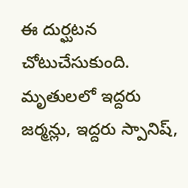ఈ దుర్ఘటన చోటుచేసుకుంది.
మృతులలో ఇద్దరు జర్మన్లు, ఇద్దరు స్పానిష్,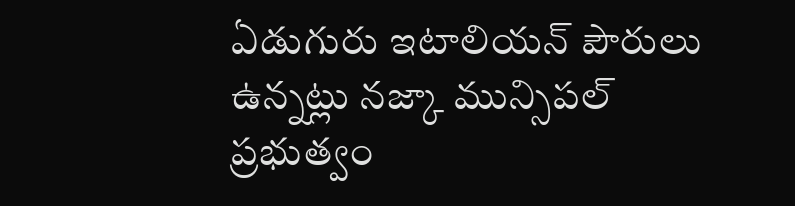ఏడుగురు ఇటాలియన్ పౌరులు ఉన్నట్లు నజ్కా మున్సిపల్ ప్రభుత్వం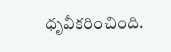ధృవీకరించింది.